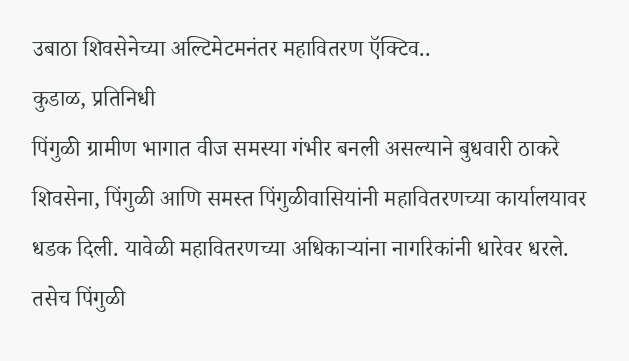उबाठा शिवसेनेच्या अल्टिमेटमनंतर महावितरण ऍक्टिव..
कुडाळ, प्रतिनिधी
पिंगुळी ग्रामीण भागात वीज समस्या गंभीर बनली असल्याने बुधवारी ठाकरे शिवसेना, पिंगुळी आणि समस्त पिंगुळीवासियांनी महावितरणच्या कार्यालयावर धडक दिली. यावेळी महावितरणच्या अधिकाऱ्यांना नागरिकांनी धारेवर धरले. तसेच पिंगुळी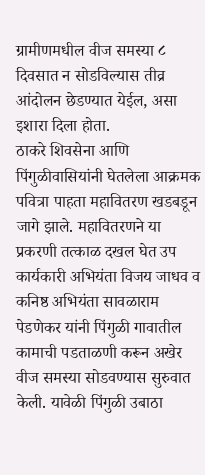ग्रामीणमधील वीज समस्या ८ दिवसात न सोडविल्यास तीव्र आंदोलन छेडण्यात येईल, असा इशारा दिला होता.
ठाकरे शिवसेना आणि पिंगुळीवासियांनी घेतलेला आक्रमक पवित्रा पाहता महावितरण खडबडून जागे झाले. महावितरणने या प्रकरणी तत्काळ दखल घेत उप कार्यकारी अभियंता विजय जाधव व कनिष्ठ अभियंता सावळाराम पेडणेकर यांनी पिंगुळी गावातील कामाची पडताळणी करून अखेर वीज समस्या सोडवण्यास सुरुवात केली. यावेळी पिंगुळी उबाठा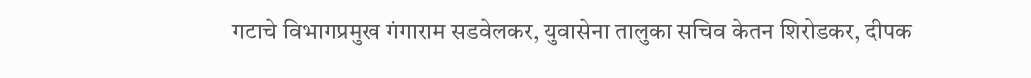गटाचे विभागप्रमुख गंगाराम सडवेलकर, युवासेना तालुका सचिव केतन शिरोडकर, दीपक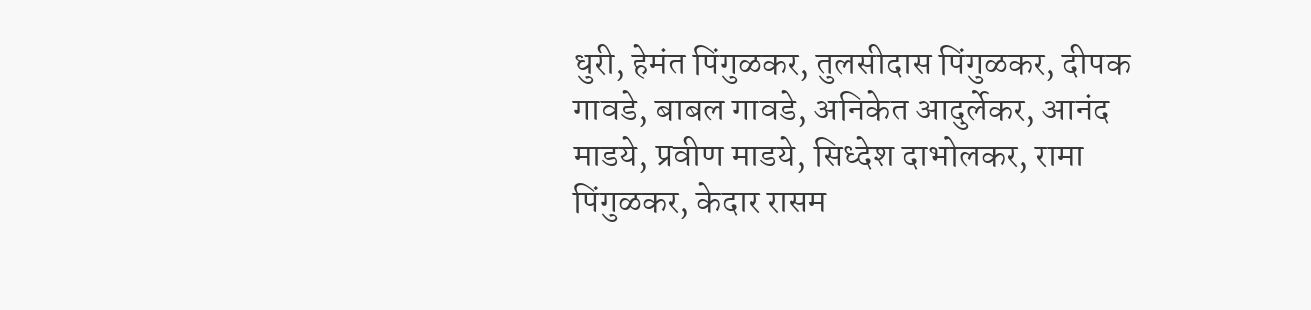धुरी, हेमंत पिंगुळकर, तुलसीदास पिंगुळकर, दीपक गावडे, बाबल गावडे, अनिकेत आदुर्लेकर, आनंद माडये, प्रवीण माडये, सिध्देश दाभोलकर, रामा पिंगुळकर, केदार रासम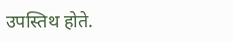उपस्तिथ होते.